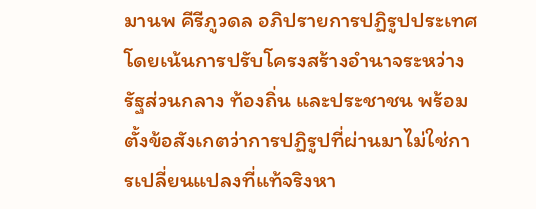มานพ คีรีภูวดล อภิปรายการปฏิรูปประเทศโดยเน้นการปรับโครงสร้างอำนาจระหว่างรัฐส่วนกลาง ท้องถิ่น และประชาชน พร้อมตั้งข้อสังเกตว่าการปฏิรูปที่ผ่านมาไม่ใช่การเปลี่ยนแปลงที่แท้จริงหา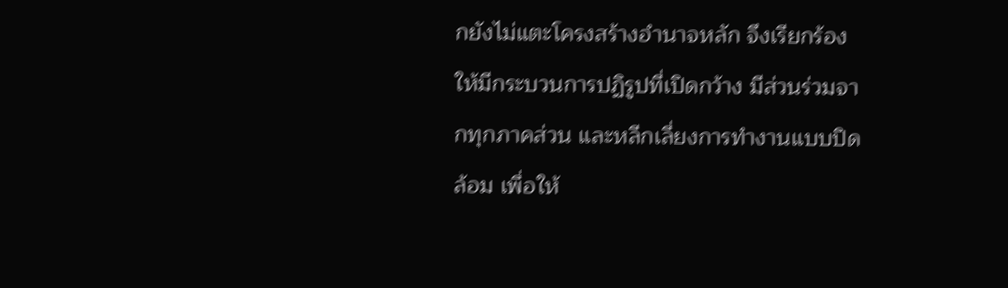กยังไม่แตะโครงสร้างอำนาจหลัก จึงเรียกร้องให้มีกระบวนการปฏิรูปที่เปิดกว้าง มีส่วนร่วมจากทุกภาคส่วน และหลีกเลี่ยงการทำงานแบบปิดล้อม เพื่อให้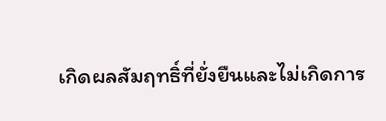เกิดผลสัมฤทธิ์ที่ยั่งยืนและไม่เกิดการ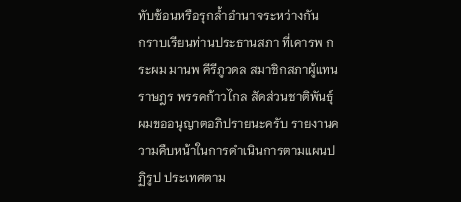ทับซ้อนหรือรุกล้ำอำนาจระหว่างกัน
กราบเรียนท่านประธานสภา ที่เคารพ กระผม มานพ คีรีภูวดล สมาชิกสภาผู้แทนราษฎร พรรคก้าวไกล สัดส่วนชาติพันธุ์ ผมขออนุญาตอภิปรายนะครับ รายงานความคืบหน้าในการดำเนินการตามแผนปฏิรูป ประเทศตาม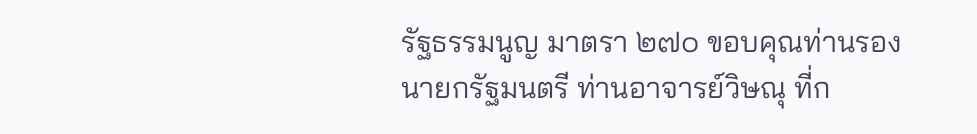รัฐธรรมนูญ มาตรา ๒๗๐ ขอบคุณท่านรองนายกรัฐมนตรี ท่านอาจารย์วิษณุ ที่ก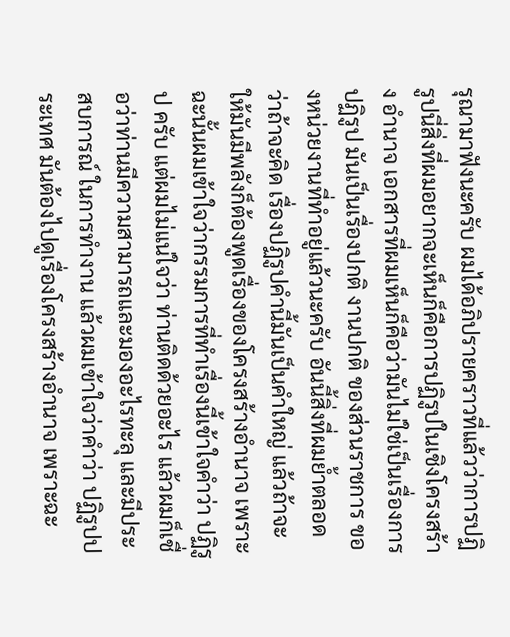รุณามาฟังนะครับ ผมได้อภิปรายคราวที่แล้วว่าการปฏิรูปนี่สิ่งที่ผมอยากจะเห็นก็คือการปฏิรูปในเชิงโครงสร้าง อำนาจ เอกสารที่ผมเห็นก็คือว่ามันไม่ใช่เป็นเรื่องการปฏิรูป มันเป็นเรื่องปกติ งานปกติ ของส่วนราชการ ของหน่วยงานที่ทำอยู่แล้วนะครับ อันนี้สิ่งที่ผมย้ำตลอดว่าถ้าจะคิด เรื่องปฏิรูปคำนี้มันเป็นคำใหญ่ แล้วถ้าจะให้มันมีพลังก็ต้องพูดเรื่องของโครงสร้างอำนาจ เพราะฉะนั้นผมเข้าใจว่ากรรมการที่ทำเรื่องนี้เข้าใจคำว่า ปฏิรูป ครับ แต่ผมไม่แน่ใจว่า ท่านติดด้วยอะไร แล้วผมก็เชื่อว่าท่านมีความสามารถและมองอะไรทะลุ และมีประสบการณ์ ในการทำงาน แล้วผมเข้าใจว่าคำว่า ปฏิรูปประเทศ มันต้องไปดูเรื่องโครงสร้างอำนาจ เพราะฉะ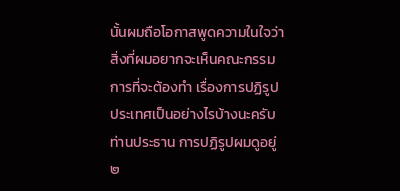นั้นผมถือโอกาสพูดความในใจว่าสิ่งที่ผมอยากจะเห็นคณะกรรมการที่จะต้องทำ เรื่องการปฏิรูปประเทศเป็นอย่างไรบ้างนะครับท่านประธาน การปฏิรูปผมดูอยู่ ๒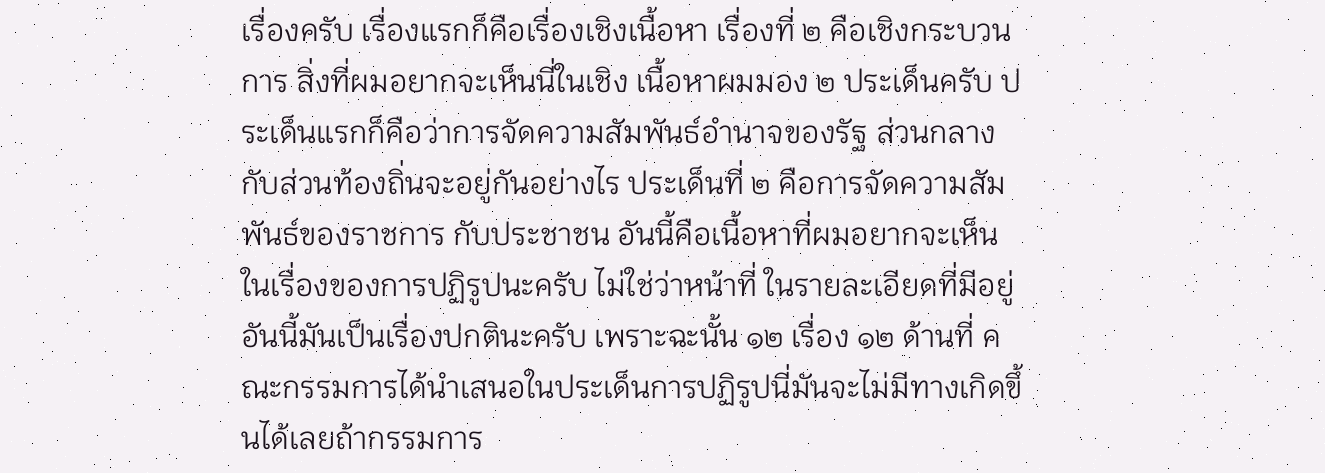เรื่องครับ เรื่องแรกก็คือเรื่องเชิงเนื้อหา เรื่องที่ ๒ คือเชิงกระบวนการ สิ่งที่ผมอยากจะเห็นนี่ในเชิง เนื้อหาผมมอง ๒ ประเด็นครับ ประเด็นแรกก็คือว่าการจัดความสัมพันธ์อำนาจของรัฐ ส่วนกลางกับส่วนท้องถิ่นจะอยู่กันอย่างไร ประเด็นที่ ๒ คือการจัดความสัมพันธ์ของราชการ กับประชาชน อันนี้คือเนื้อหาที่ผมอยากจะเห็นในเรื่องของการปฏิรูปนะครับ ไม่ใช่ว่าหน้าที่ ในรายละเอียดที่มีอยู่อันนี้มันเป็นเรื่องปกตินะครับ เพราะฉะนั้น ๑๒ เรื่อง ๑๒ ด้านที่ คณะกรรมการได้นำเสนอในประเด็นการปฏิรูปนี่มันจะไม่มีทางเกิดขึ้นได้เลยถ้ากรรมการ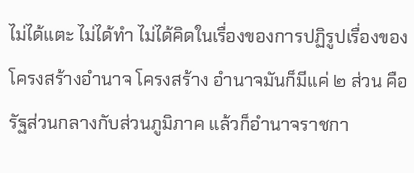ไม่ได้แตะ ไม่ได้ทำ ไม่ได้คิดในเรื่องของการปฏิรูปเรื่องของโครงสร้างอำนาจ โครงสร้าง อำนาจมันก็มีแค่ ๒ ส่วน คือรัฐส่วนกลางกับส่วนภูมิภาค แล้วก็อำนาจราชกา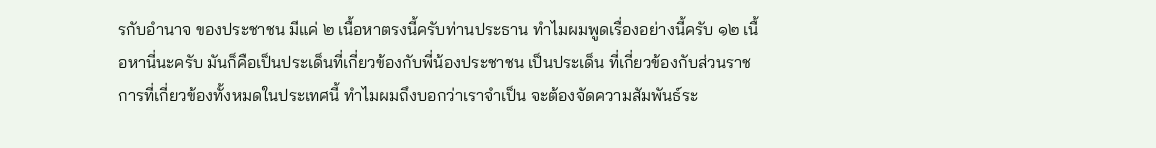รกับอำนาจ ของประชาชน มีแค่ ๒ เนื้อหาตรงนี้ครับท่านประธาน ทำไมผมพูดเรื่องอย่างนี้ครับ ๑๒ เนื้อหานี่นะครับ มันก็คือเป็นประเด็นที่เกี่ยวข้องกับพี่น้องประชาชน เป็นประเด็น ที่เกี่ยวข้องกับส่วนราชการที่เกี่ยวข้องทั้งหมดในประเทศนี้ ทำไมผมถึงบอกว่าเราจำเป็น จะต้องจัดความสัมพันธ์ระ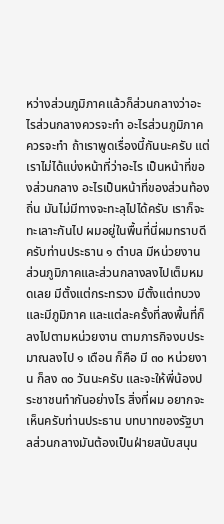หว่างส่วนภูมิภาคแล้วก็ส่วนกลางว่าอะไรส่วนกลางควรจะทำ อะไรส่วนภูมิภาคควรจะทำ ถ้าเราพูดเรื่องนี้กันนะครับ แต่เราไม่ได้แบ่งหน้าที่ว่าอะไร เป็นหน้าที่ของส่วนกลาง อะไรเป็นหน้าที่ของส่วนท้องถิ่น มันไม่มีทางจะทะลุไปได้ครับ เราก็จะทะเลาะกันไป ผมอยู่ในพื้นที่นี่ผมทราบดีครับท่านประธาน ๑ ตำบล มีหน่วยงาน ส่วนภูมิภาคและส่วนกลางลงไปเต็มหมดเลย มีตั้งแต่กระทรวง มีตั้งแต่ทบวง และมีภูมิภาค และแต่ละครั้งที่ลงพื้นที่ก็ลงไปตามหน่วยงาน ตามภารกิจงบประมาณลงไป ๑ เดือน ก็คือ มี ๓๐ หน่วยงาน ก็ลง ๓๐ วันนะครับ และจะให้พี่น้องประชาชนทำกันอย่างไร สิ่งที่ผม อยากจะเห็นครับท่านประธาน บทบาทของรัฐบาลส่วนกลางมันต้องเป็นฝ่ายสนับสนุน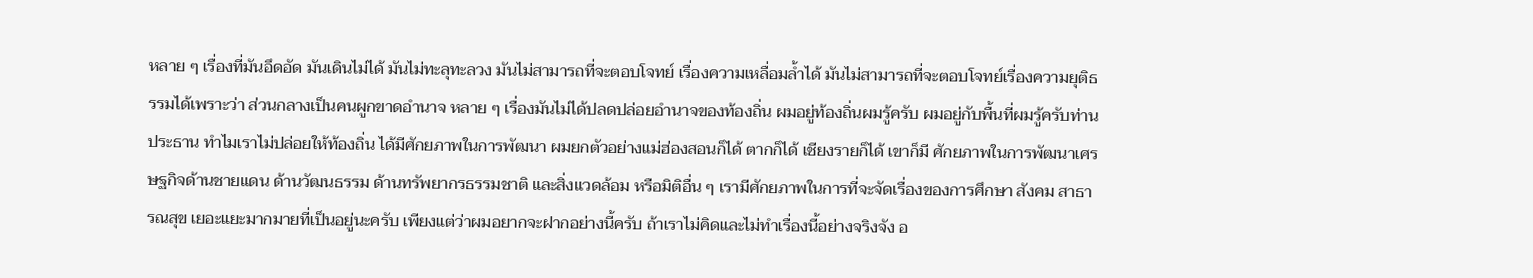หลาย ๆ เรื่องที่มันอึดอัด มันเดินไม่ได้ มันไม่ทะลุทะลวง มันไม่สามารถที่จะตอบโจทย์ เรื่องความเหลื่อมล้ำได้ มันไม่สามารถที่จะตอบโจทย์เรื่องความยุติธรรมได้เพราะว่า ส่วนกลางเป็นคนผูกขาดอำนาจ หลาย ๆ เรื่องมันไม่ได้ปลดปล่อยอำนาจของท้องถิ่น ผมอยู่ท้องถิ่นผมรู้ครับ ผมอยู่กับพื้นที่ผมรู้ครับท่านประธาน ทำไมเราไม่ปล่อยให้ท้องถิ่น ได้มีศักยภาพในการพัฒนา ผมยกตัวอย่างแม่ฮ่องสอนก็ได้ ตากก็ได้ เชียงรายก็ได้ เขาก็มี ศักยภาพในการพัฒนาเศรษฐกิจด้านชายแดน ด้านวัฒนธรรม ด้านทรัพยากรธรรมชาติ และสิ่งแวดล้อม หรือมิติอื่น ๆ เรามีศักยภาพในการที่จะจัดเรื่องของการศึกษา สังคม สาธารณสุข เยอะแยะมากมายที่เป็นอยู่นะครับ เพียงแต่ว่าผมอยากจะฝากอย่างนี้ครับ ถ้าเราไม่คิดและไม่ทำเรื่องนี้อย่างจริงจัง อ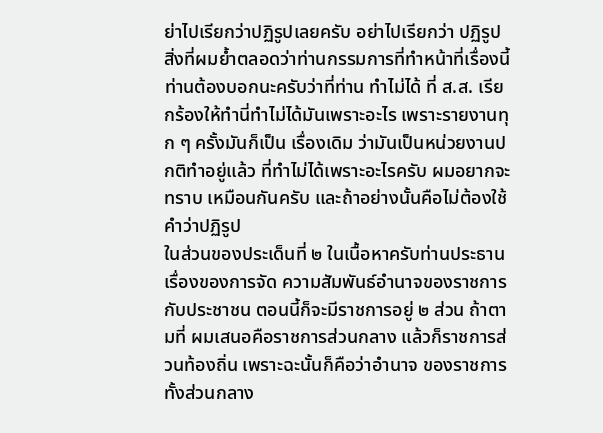ย่าไปเรียกว่าปฏิรูปเลยครับ อย่าไปเรียกว่า ปฏิรูป สิ่งที่ผมย้ำตลอดว่าท่านกรรมการที่ทำหน้าที่เรื่องนี้ ท่านต้องบอกนะครับว่าที่ท่าน ทำไม่ได้ ที่ ส.ส. เรียกร้องให้ทำนี่ทำไม่ได้มันเพราะอะไร เพราะรายงานทุก ๆ ครั้งมันก็เป็น เรื่องเดิม ว่ามันเป็นหน่วยงานปกติทำอยู่แล้ว ที่ทำไม่ได้เพราะอะไรครับ ผมอยากจะทราบ เหมือนกันครับ และถ้าอย่างนั้นคือไม่ต้องใช้คำว่าปฏิรูป
ในส่วนของประเด็นที่ ๒ ในเนื้อหาครับท่านประธาน เรื่องของการจัด ความสัมพันธ์อำนาจของราชการกับประชาชน ตอนนี้ก็จะมีราชการอยู่ ๒ ส่วน ถ้าตามที่ ผมเสนอคือราชการส่วนกลาง แล้วก็ราชการส่วนท้องถิ่น เพราะฉะนั้นก็คือว่าอำนาจ ของราชการทั้งส่วนกลาง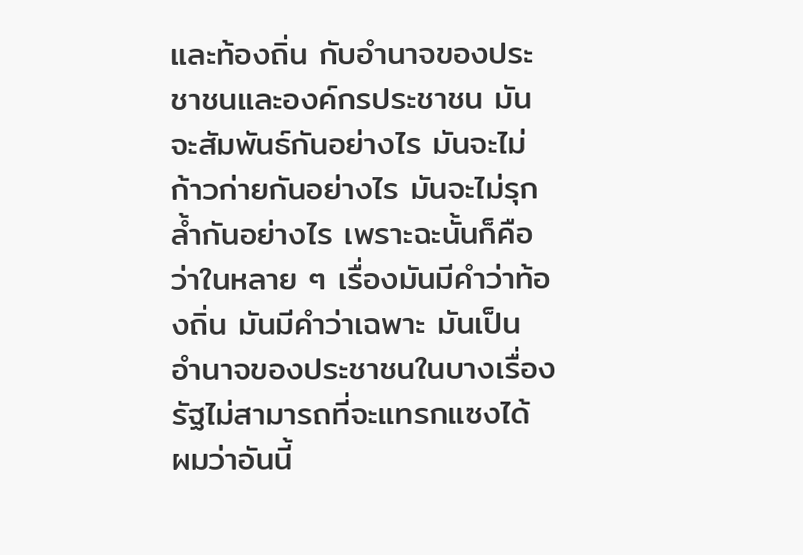และท้องถิ่น กับอำนาจของประชาชนและองค์กรประชาชน มันจะสัมพันธ์กันอย่างไร มันจะไม่ก้าวก่ายกันอย่างไร มันจะไม่รุกล้ำกันอย่างไร เพราะฉะนั้นก็คือว่าในหลาย ๆ เรื่องมันมีคำว่าท้องถิ่น มันมีคำว่าเฉพาะ มันเป็น อำนาจของประชาชนในบางเรื่อง รัฐไม่สามารถที่จะแทรกแซงได้ ผมว่าอันนี้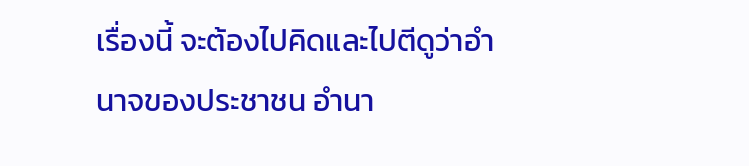เรื่องนี้ จะต้องไปคิดและไปตีดูว่าอำนาจของประชาชน อำนา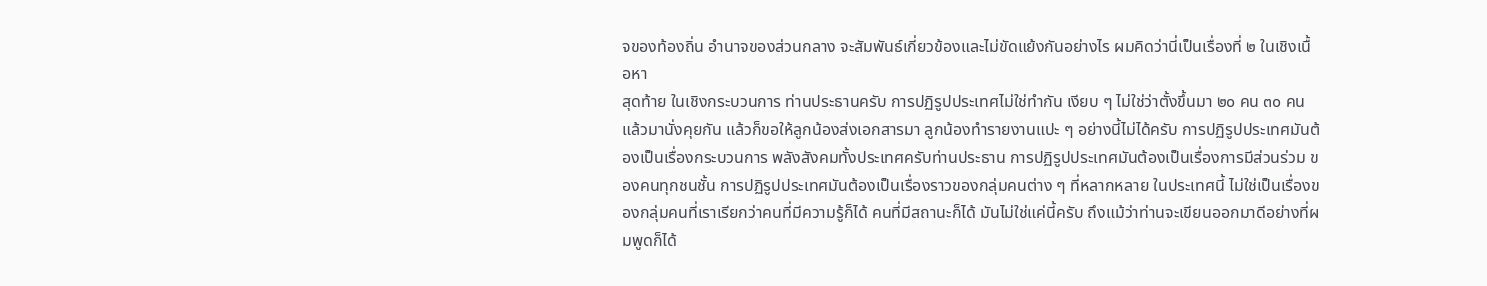จของท้องถิ่น อำนาจของส่วนกลาง จะสัมพันธ์เกี่ยวข้องและไม่ขัดแย้งกันอย่างไร ผมคิดว่านี่เป็นเรื่องที่ ๒ ในเชิงเนื้อหา
สุดท้าย ในเชิงกระบวนการ ท่านประธานครับ การปฏิรูปประเทศไม่ใช่ทำกัน เงียบ ๆ ไม่ใช่ว่าตั้งขึ้นมา ๒๐ คน ๓๐ คน แล้วมานั่งคุยกัน แล้วก็ขอให้ลูกน้องส่งเอกสารมา ลูกน้องทำรายงานแปะ ๆ อย่างนี้ไม่ได้ครับ การปฏิรูปประเทศมันต้องเป็นเรื่องกระบวนการ พลังสังคมทั้งประเทศครับท่านประธาน การปฏิรูปประเทศมันต้องเป็นเรื่องการมีส่วนร่วม ของคนทุกชนชั้น การปฏิรูปประเทศมันต้องเป็นเรื่องราวของกลุ่มคนต่าง ๆ ที่หลากหลาย ในประเทศนี้ ไม่ใช่เป็นเรื่องของกลุ่มคนที่เราเรียกว่าคนที่มีความรู้ก็ได้ คนที่มีสถานะก็ได้ มันไม่ใช่แค่นี้ครับ ถึงแม้ว่าท่านจะเขียนออกมาดีอย่างที่ผมพูดก็ได้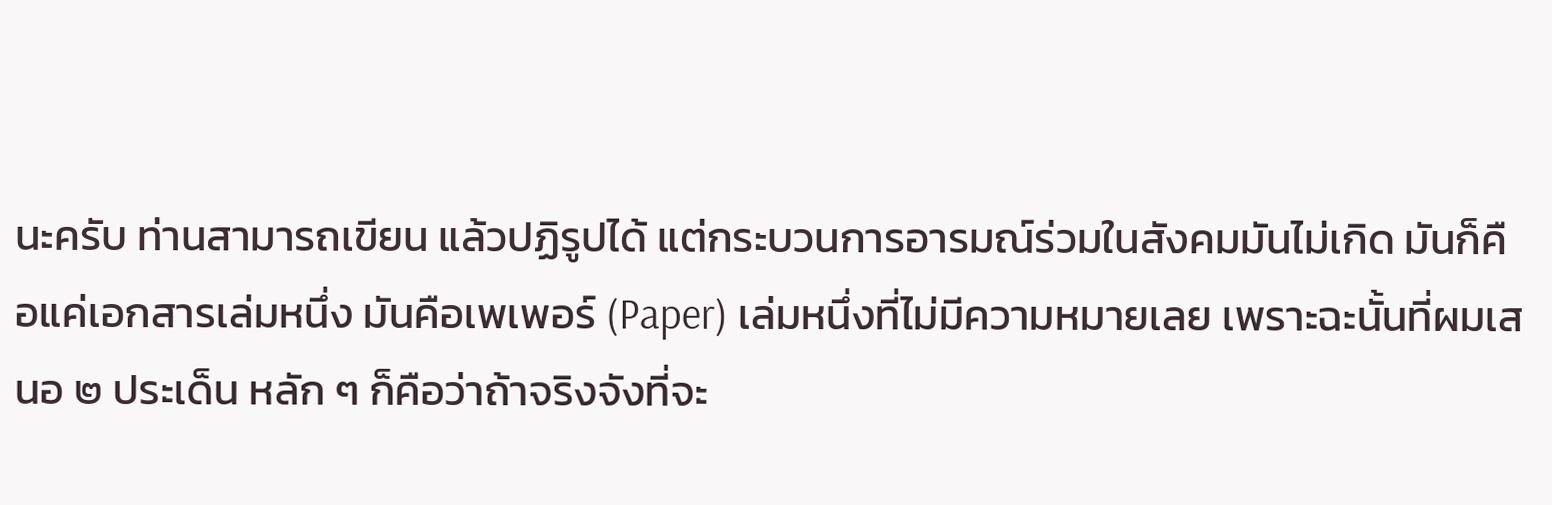นะครับ ท่านสามารถเขียน แล้วปฏิรูปได้ แต่กระบวนการอารมณ์ร่วมในสังคมมันไม่เกิด มันก็คือแค่เอกสารเล่มหนึ่ง มันคือเพเพอร์ (Paper) เล่มหนึ่งที่ไม่มีความหมายเลย เพราะฉะนั้นที่ผมเสนอ ๒ ประเด็น หลัก ๆ ก็คือว่าถ้าจริงจังที่จะ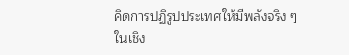คิดการปฏิรูปประเทศให้มีพลังจริง ๆ ในเชิง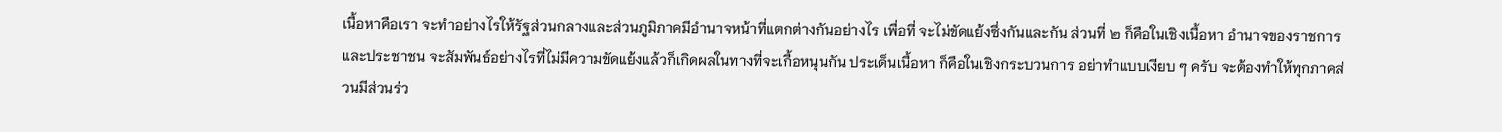เนื้อหาคือเรา จะทำอย่างไรให้รัฐส่วนกลางและส่วนภูมิภาคมีอำนาจหน้าที่แตกต่างกันอย่างไร เพื่อที่ จะไม่ขัดแย้งซึ่งกันและกัน ส่วนที่ ๒ ก็คือในเชิงเนื้อหา อำนาจของราชการ และประชาชน จะสัมพันธ์อย่างไรที่ไม่มีความขัดแย้งแล้วก็เกิดผลในทางที่จะเกื้อหนุนกัน ประเด็นเนื้อหา ก็คือในเชิงกระบวนการ อย่าทำแบบเงียบ ๆ ครับ จะต้องทำให้ทุกภาคส่วนมีส่วนร่ว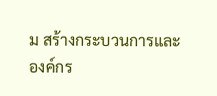ม สร้างกระบวนการและองค์กร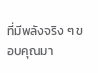ที่มีพลังจริง ๆ ขอบคุณมา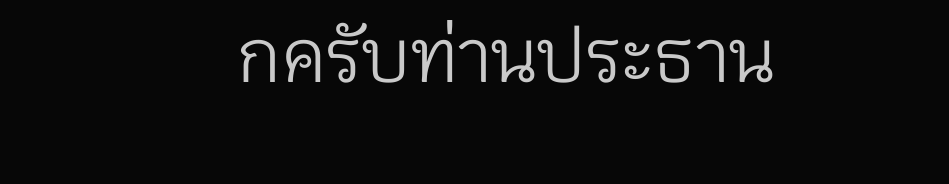กครับท่านประธาน